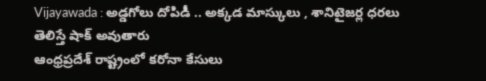Vijayawada : అడ్డగోలు దోపిడీ .. అక్కడ మాస్కులు , శానిటైజర్ల ధరలు తెలిస్తే షాక్ అవుతారు
ఆంధ్రప్రదేశ్ రాష్ట్రంలో కరోనా కేసులు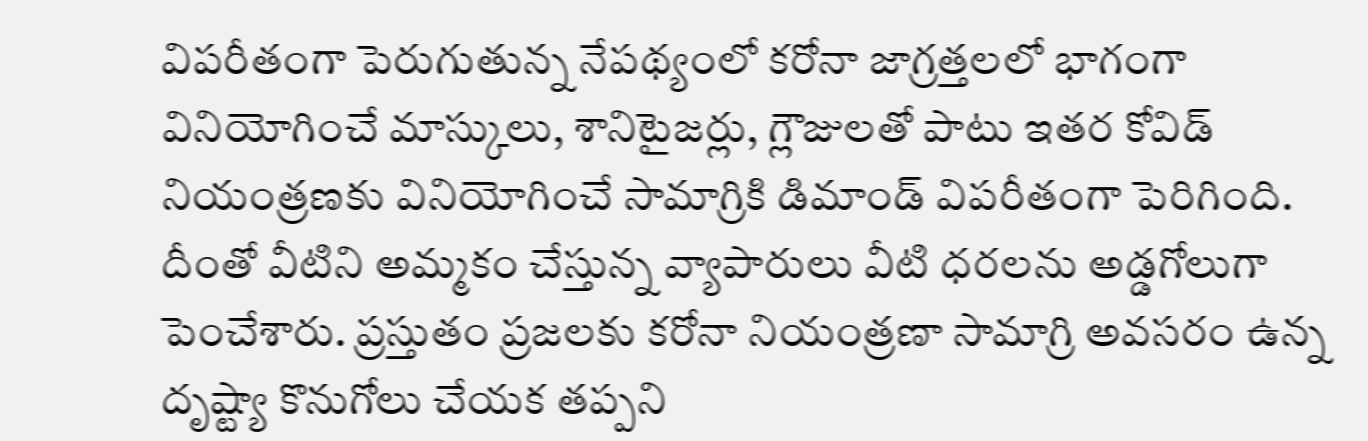విపరీతంగా పెరుగుతున్న నేపథ్యంలో కరోనా జాగ్రత్తలలో భాగంగా వినియోగించే మాస్కులు, శానిటైజర్లు, గ్లౌజులతో పాటు ఇతర కోవిడ్ నియంత్రణకు వినియోగించే సామాగ్రికి డిమాండ్ విపరీతంగా పెరిగింది. దీంతో వీటిని అమ్మకం చేస్తున్న వ్యాపారులు వీటి ధరలను అడ్డగోలుగా పెంచేశారు. ప్రస్తుతం ప్రజలకు కరోనా నియంత్రణా సామాగ్రి అవసరం ఉన్న దృష్ట్యా కొనుగోలు చేయక తప్పని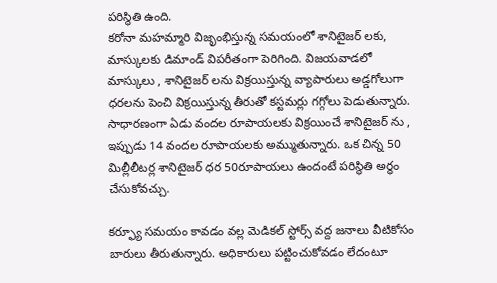పరిస్థితి ఉంది.
కరోనా మహమ్మారి విజృంభిస్తున్న సమయంలో శానిటైజర్ లకు, మాస్కులకు డిమాండ్ విపరీతంగా పెరిగింది. విజయవాడలో మాస్కులు , శానిటైజర్ లను విక్రయిస్తున్న వ్యాపారులు అడ్డగోలుగా ధరలను పెంచి విక్రయిస్తున్న తీరుతో కస్టమర్లు గగ్గోలు పెడుతున్నారు. సాధారణంగా ఏడు వందల రూపాయలకు విక్రయించే శానిటైజర్ ను , ఇప్పుడు 14 వందల రూపాయలకు అమ్ముతున్నారు. ఒక చిన్న 50 మిల్లీలీటర్ల శానిటైజర్ ధర 50రూపాయలు ఉందంటే పరిస్థితి అర్ధం చేసుకోవచ్చు.

కర్ఫ్యూ సమయం కావడం వల్ల మెడికల్ స్టోర్స్ వద్ద జనాలు వీటికోసం బారులు తీరుతున్నారు. అధికారులు పట్టించుకోవడం లేదంటూ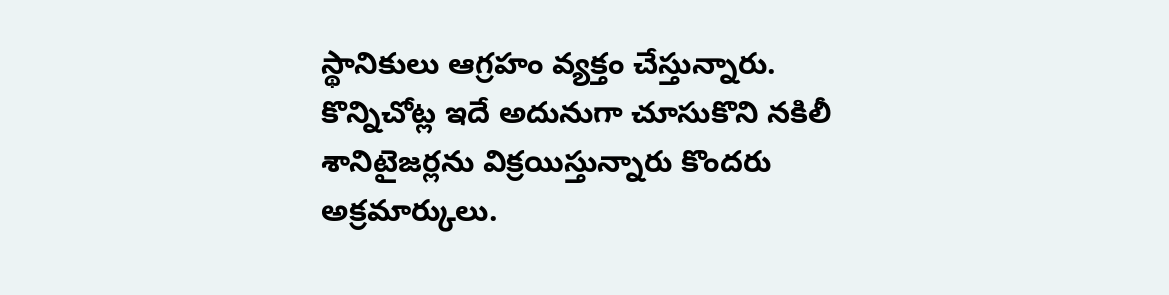స్థానికులు ఆగ్రహం వ్యక్తం చేస్తున్నారు. కొన్నిచోట్ల ఇదే అదునుగా చూసుకొని నకిలీ శానిటైజర్లను విక్రయిస్తున్నారు కొందరు అక్రమార్కులు.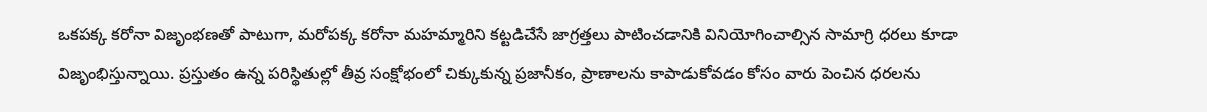ఒకపక్క కరోనా విజృంభణతో పాటుగా, మరోపక్క కరోనా మహమ్మారిని కట్టడిచేసే జాగ్రత్తలు పాటించడానికి వినియోగించాల్సిన సామాగ్రి ధరలు కూడా విజృంభిస్తున్నాయి. ప్రస్తుతం ఉన్న పరిస్థితుల్లో తీవ్ర సంక్షోభంలో చిక్కుకున్న ప్రజానీకం, ప్రాణాలను కాపాడుకోవడం కోసం వారు పెంచిన ధరలను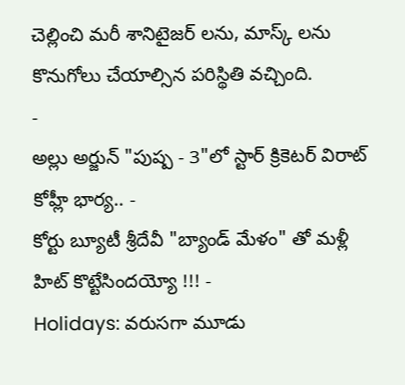చెల్లించి మరీ శానిటైజర్ లను, మాస్క్ లను కొనుగోలు చేయాల్సిన పరిస్థితి వచ్చింది.
-
అల్లు అర్జున్ "పుష్ప - 3"లో స్టార్ క్రికెటర్ విరాట్ కోహ్లీ భార్య.. -
కోర్టు బ్యూటీ శ్రీదేవీ "బ్యాండ్ మేళం" తో మళ్లీ హిట్ కొట్టేసిందయ్యో !!! -
Holidays: వరుసగా మూడు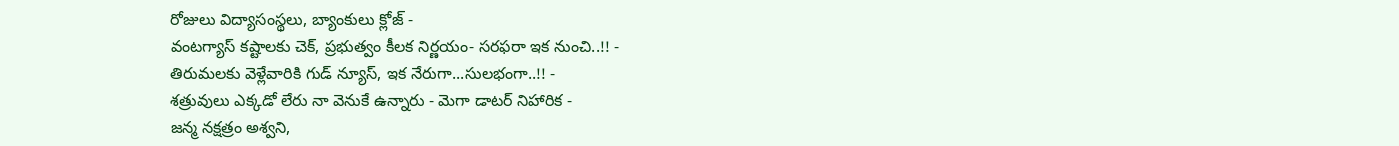రోజులు విద్యాసంస్థలు, బ్యాంకులు క్లోజ్ -
వంటగ్యాస్ కష్టాలకు చెక్, ప్రభుత్వం కీలక నిర్ణయం- సరఫరా ఇక నుంచి..!! -
తిరుమలకు వెళ్లేవారికి గుడ్ న్యూస్, ఇక నేరుగా...సులభంగా..!! -
శత్రువులు ఎక్కడో లేరు నా వెనుకే ఉన్నారు - మెగా డాటర్ నిహారిక -
జన్మ నక్షత్రం అశ్వని,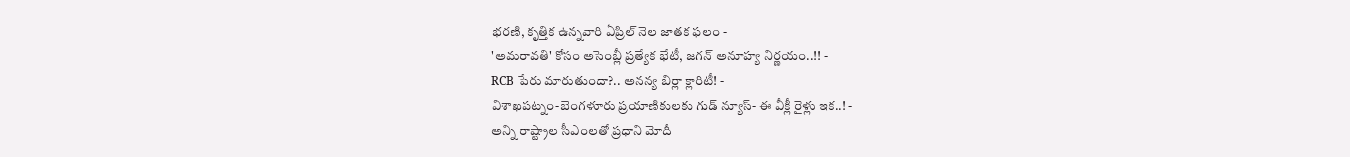భరణి, కృత్తిక ఉన్నవారి ఏప్రిల్ నెల జాతక ఫలం -
'అమరావతి' కోసం అసెంబ్లీ ప్రత్యేక భేటీ, జగన్ అనూహ్య నిర్ణయం..!! -
RCB పేరు మారుతుందా?.. అనన్య బిర్లా క్లారిటీ! -
విశాఖపట్నం-బెంగళూరు ప్రయాణికులకు గుడ్ న్యూస్- ఈ వీక్లీ రైళ్లు ఇక..! -
అన్ని రాష్ట్రాల సీఎంలతో ప్రధాని మోదీ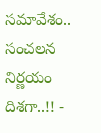సమావేశం.. సంచలన నిర్ణయం దిశగా..!! -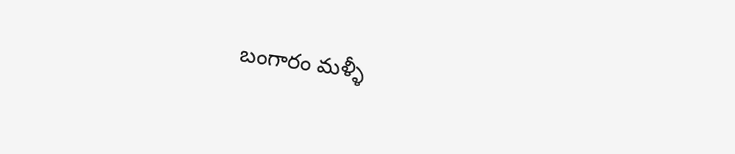బంగారం మళ్ళీ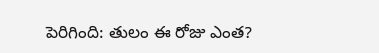పెరిగింది: తులం ఈ రోజు ఎంత?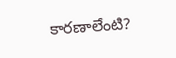కారణాలేంటి?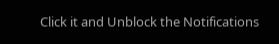Click it and Unblock the Notifications